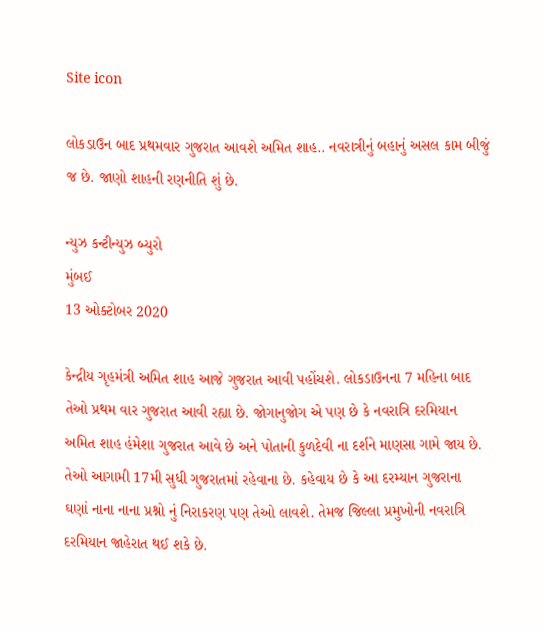Site icon

લોકડાઉન બાદ પ્રથમવાર ગુજરાત આવશે અમિત શાહ.. નવરાત્રીનું બહાનું અસલ કામ બીજું જ છે. જાણો શાહની રણનીતિ શું છે.

ન્યુઝ કન્ટીન્યુઝ બ્યુરો
મુંબઈ
13 ઓક્ટોબર 2020

કેન્દ્રીય ગૃહમંત્રી અમિત શાહ આજે ગુજરાત આવી પહોંચશે. લોકડાઉનના 7 મહિના બાદ તેઓ પ્રથમ વાર ગુજરાત આવી રહ્યા છે. જોગાનુજોગ એ પણ છે કે નવરાત્રિ દરમિયાન અમિત શાહ હંમેશા ગુજરાત આવે છે અને પોતાની કુળદેવી ના દર્શને માણસા ગામે જાય છે. તેઓ આગામી 17મી સુધી ગુજરાતમાં રહેવાના છે. કહેવાય છે કે આ દરમ્યાન ગુજરાના ઘણાં નાના નાના પ્રશ્નો નું નિરાકરણ પણ તેઓ લાવશે. તેમજ જિલ્લા પ્રમુખોની નવરાત્રિ દરમિયાન જાહેરાત થઈ શકે છે.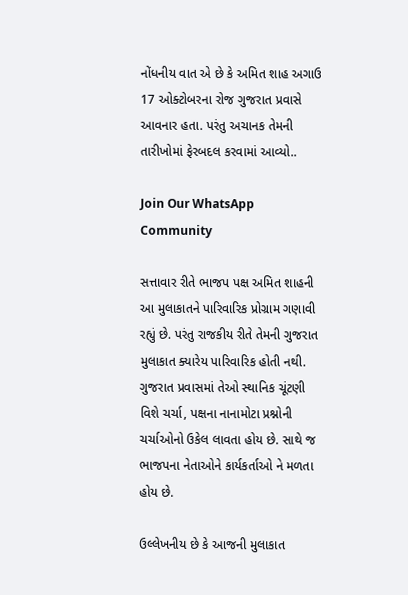નોંધનીય વાત એ છે કે અમિત શાહ અગાઉ 17 ઓક્ટોબરના રોજ ગુજરાત પ્રવાસે આવનાર હતા. પરંતુ અચાનક તેમની તારીખોમાં ફેરબદલ કરવામાં આવ્યો..

Join Our WhatsApp Community

સત્તાવાર રીતે ભાજપ પક્ષ અમિત શાહની આ મુલાકાતને પારિવારિક પ્રોગ્રામ ગણાવી રહ્યું છે. પરંતુ રાજકીય રીતે તેમની ગુજરાત મુલાકાત ક્યારેય પારિવારિક હોતી નથી. ગુજરાત પ્રવાસમાં તેઓ સ્થાનિક ચૂંટણી વિશે ચર્ચા, પક્ષના નાનામોટા પ્રશ્નોની ચર્ચાઓનો ઉકેલ લાવતા હોય છે. સાથે જ ભાજપના નેતાઓને કાર્યકર્તાઓ ને મળતા હોય છે.

ઉલ્લેખનીય છે કે આજની મુલાકાત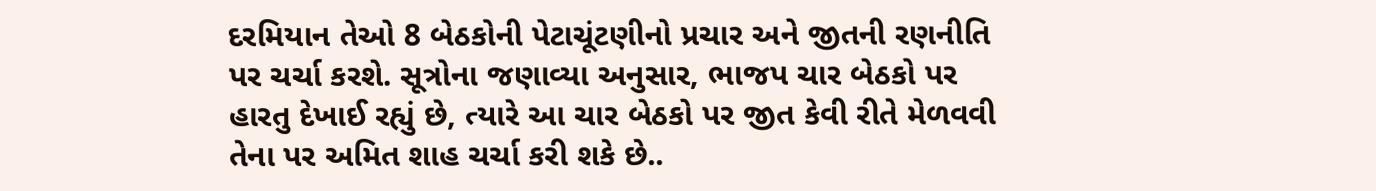દરમિયાન તેઓ 8 બેઠકોની પેટાચૂંટણીનો પ્રચાર અને જીતની રણનીતિ પર ચર્ચા કરશે. સૂત્રોના જણાવ્યા અનુસાર, ભાજપ ચાર બેઠકો પર હારતુ દેખાઈ રહ્યું છે, ત્યારે આ ચાર બેઠકો પર જીત કેવી રીતે મેળવવી તેના પર અમિત શાહ ચર્ચા કરી શકે છે..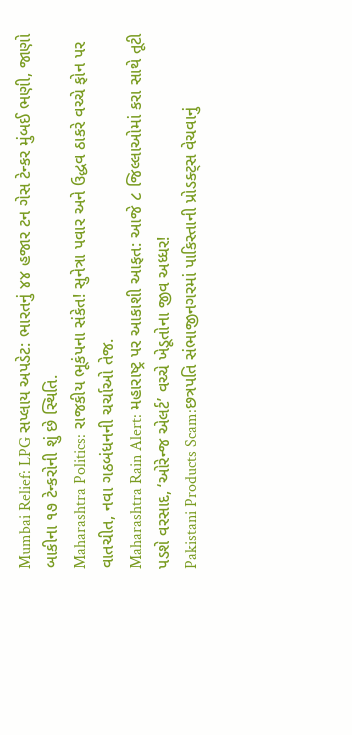Mumbai Relief: LPG સપ્લાય અપડેટ: ભારતનું ૪૪ હજાર ટન ગેસ ટેન્કર મુંબઈ ભણી, જાણો બાકીના ૧૭ ટેન્કરોની શું છે સ્થિતિ.
Maharashtra Politics: રાજકીય ભૂકંપના સંકેત! સુનેત્રા પવાર અને ઉદ્ધવ ઠાકરે વચ્ચે ફોન પર વાતચીત, નવા ગઠબંધનની ચર્ચાઓ તેજ.
Maharashtra Rain Alert: મહારાષ્ટ્ર પર આકાશી આફત: આજે ૮ જિલ્લાઓમાં કરા સાથે તૂટી પડશે વરસાદ, ‘ઓરેન્જ એલર્ટ’ વચ્ચે ખેડૂતોના જીવ અધ્ધર!
Pakistani Products Scam:છત્રપતિ સંભાજીનગરમાં પાકિસ્તાની પ્રોડક્ટ્સ વેચવાનું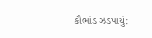કૌભાંડ ઝડપાયું: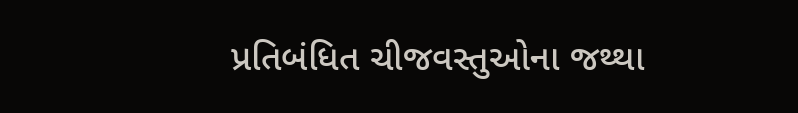પ્રતિબંધિત ચીજવસ્તુઓના જથ્થા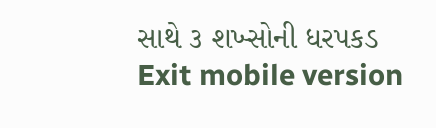સાથે ૩ શખ્સોની ધરપકડ
Exit mobile version